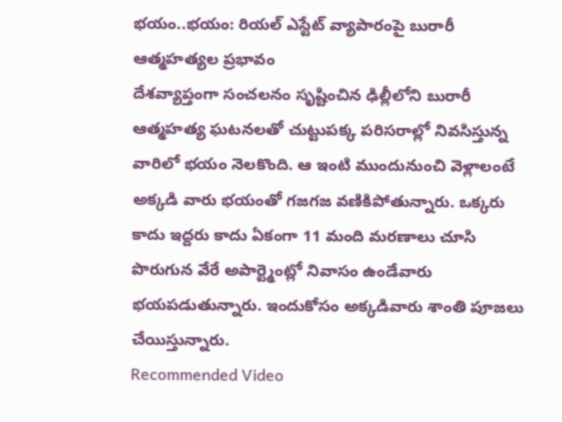భయం..భయం: రియల్ ఎస్టేట్ వ్యాపారంపై బురారీ ఆత్మహత్యల ప్రభావం
దేశవ్యాప్తంగా సంచలనం సృష్టించిన ఢిల్లీలోని బురారీ ఆత్మహత్య ఘటనలతో చుట్టుపక్క పరిసరాల్లో నివసిస్తున్న వారిలో భయం నెలకొంది. ఆ ఇంటి ముందునుంచి వెళ్లాలంటే అక్కడి వారు భయంతో గజగజ వణికిపోతున్నారు. ఒక్కరు కాదు ఇద్దరు కాదు ఏకంగా 11 మంది మరణాలు చూసి పొరుగున వేరే అపార్ట్మెంట్లో నివాసం ఉండేవారు భయపడుతున్నారు. ఇందుకోసం అక్కడివారు శాంతి పూజలు చేయిస్తున్నారు.
Recommended Video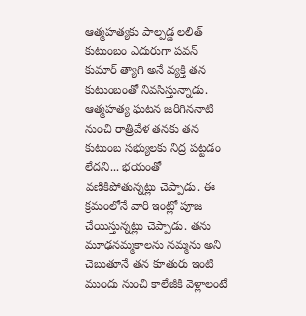ఆత్మహత్యకు పాల్పడ్డ లలిత్ కుటుంబం ఎదురుగా పవన్ కుమార్ త్యాగి అనే వ్యక్తి తన కుటుంబంతో నివసిస్తున్నాడు. ఆత్మహత్య ఘటన జరిగిననాటి నుంచి రాత్రివేళ తనకు తన కుటుంబ సభ్యులకు నిద్ర పట్టడం లేదని... భయంతో వణికిపోతున్నట్లు చెప్పాడు. ఈ క్రమంలోనే వారి ఇంట్లో పూజ చేయిస్తున్నట్లు చెప్పాడు. తను మూఢనమ్మకాలను నమ్మను అని చెబుతూనే తన కూతురు ఇంటి ముందు నుంచి కాలేజీకి వెళ్లాలంటే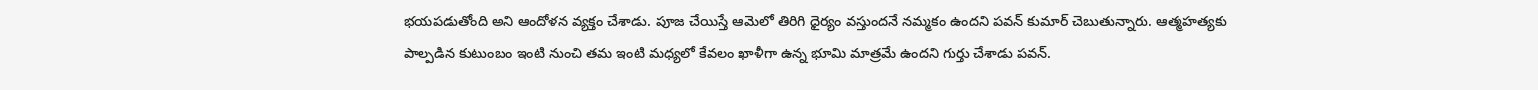భయపడుతోంది అని ఆందోళన వ్యక్తం చేశాడు. పూజ చేయిస్తే ఆమెలో తిరిగి ధైర్యం వస్తుందనే నమ్మకం ఉందని పవన్ కుమార్ చెబుతున్నారు. ఆత్మహత్యకు పాల్పడిన కుటుంబం ఇంటి నుంచి తమ ఇంటి మధ్యలో కేవలం ఖాళీగా ఉన్న భూమి మాత్రమే ఉందని గుర్తు చేశాడు పవన్.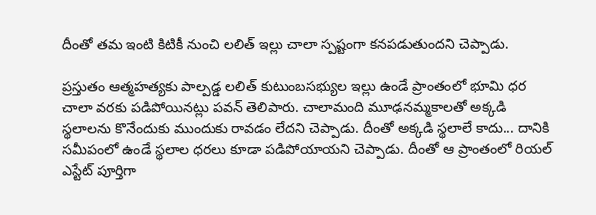దీంతో తమ ఇంటి కిటికీ నుంచి లలిత్ ఇల్లు చాలా స్పష్టంగా కనపడుతుందని చెప్పాడు.

ప్రస్తుతం ఆత్మహత్యకు పాల్పడ్డ లలిత్ కుటుంబసభ్యుల ఇల్లు ఉండే ప్రాంతంలో భూమి ధర చాలా వరకు పడిపోయినట్లు పవన్ తెలిపారు. చాలామంది మూఢనమ్మకాలతో అక్కడి స్థలాలను కొనేందుకు ముందుకు రావడం లేదని చెప్పాడు. దీంతో అక్కడి స్థలాలే కాదు... దానికి సమీపంలో ఉండే స్థలాల ధరలు కూడా పడిపోయాయని చెప్పాడు. దీంతో ఆ ప్రాంతంలో రియల్ ఎస్టేట్ పూర్తిగా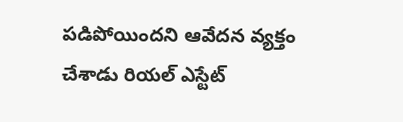పడిపోయిందని ఆవేదన వ్యక్తం చేశాడు రియల్ ఎస్టేట్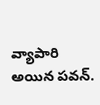వ్యాపారి అయిన పవన్.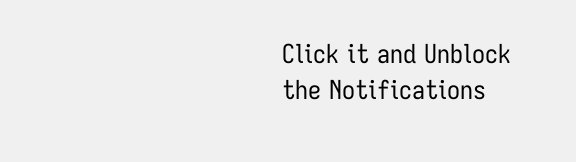Click it and Unblock the Notifications